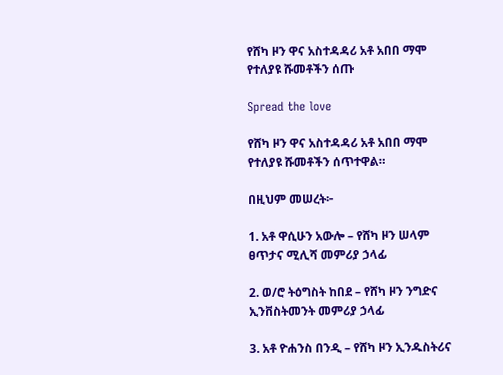የሸካ ዞን ዋና አስተዳዳሪ አቶ አበበ ማሞ የተለያዩ ሹመቶችን ሰጡ

Spread the love

የሸካ ዞን ዋና አስተዳዳሪ አቶ አበበ ማሞ የተለያዩ ሹመቶችን ሰጥተዋል።

በዚህም መሠረት፦

1. አቶ ዋሲሁን አውሎ – የሸካ ዞን ሠላም ፀጥታና ሚሊሻ መምሪያ ኃላፊ

2. ወ/ሮ ትዕግስት ከበደ – የሸካ ዞን ንግድና ኢንቨስትመንት መምሪያ ኃላፊ

3. አቶ ዮሐንስ በንዲ – የሸካ ዞን ኢንዱስትሪና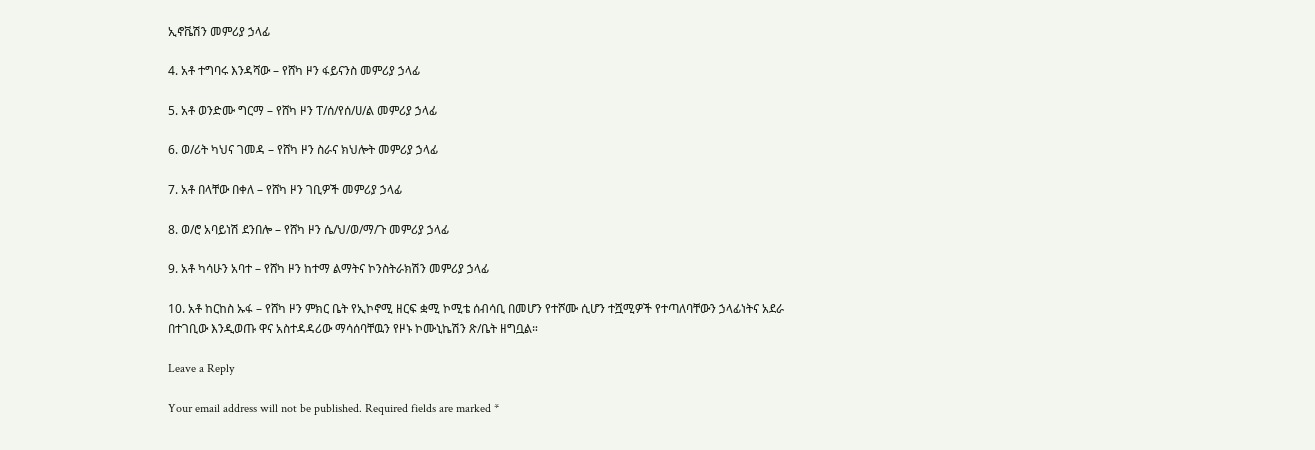ኢኖቬሽን መምሪያ ኃላፊ

4. አቶ ተግባሩ እንዳሻው – የሸካ ዞን ፋይናንስ መምሪያ ኃላፊ

5. አቶ ወንድሙ ግርማ – የሸካ ዞን ፐ/ሰ/የሰ/ሀ/ል መምሪያ ኃላፊ

6. ወ/ሪት ካህና ገመዳ – የሸካ ዞን ስራና ክህሎት መምሪያ ኃላፊ

7. አቶ በላቸው በቀለ – የሸካ ዞን ገቢዎች መምሪያ ኃላፊ

8. ወ/ሮ አባይነሽ ደንበሎ – የሸካ ዞን ሴ/ህ/ወ/ማ/ጉ መምሪያ ኃላፊ

9. አቶ ካሳሁን አባተ – የሸካ ዞን ከተማ ልማትና ኮንስትራክሽን መምሪያ ኃላፊ

10. አቶ ከርከስ ኡፋ – የሸካ ዞን ምክር ቤት የኢኮኖሚ ዘርፍ ቋሚ ኮሚቴ ሰብሳቢ በመሆን የተሾሙ ሲሆን ተሿሚዎች የተጣለባቸውን ኃላፊነትና አደራ በተገቢው እንዲወጡ ዋና አስተዳዳሪው ማሳሰባቸዉን የዞኑ ኮሙኒኬሽን ጽ/ቤት ዘግቧል።

Leave a Reply

Your email address will not be published. Required fields are marked *